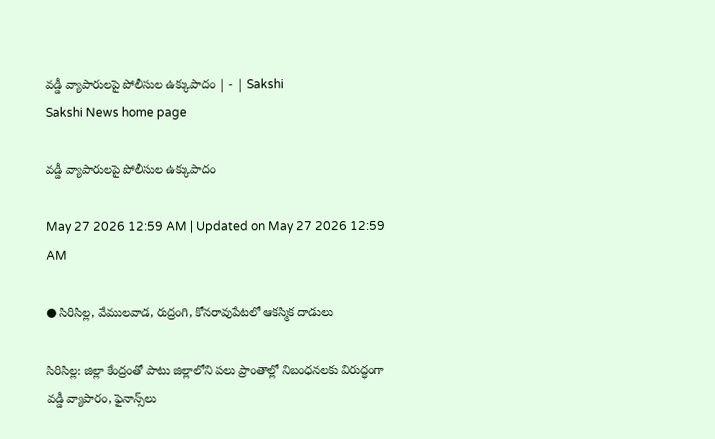వడ్డీ వ్యాపారులపై పోలీసుల ఉక్కుపాదం | - | Sakshi
Sakshi News home page

వడ్డీ వ్యాపారులపై పోలీసుల ఉక్కుపాదం

May 27 2026 12:59 AM | Updated on May 27 2026 12:59 AM

● సిరిసిల్ల, వేములవాడ, రుద్రంగి, కోనరావుపేటలో ఆకస్మిక దాడులు

సిరిసిల్ల: జిల్లా కేంద్రంతో పాటు జిల్లాలోని పలు ప్రాంతాల్లో నిబంధనలకు విరుద్ధంగా వడ్డీ వ్యాపారం, ఫైనాన్స్‌లు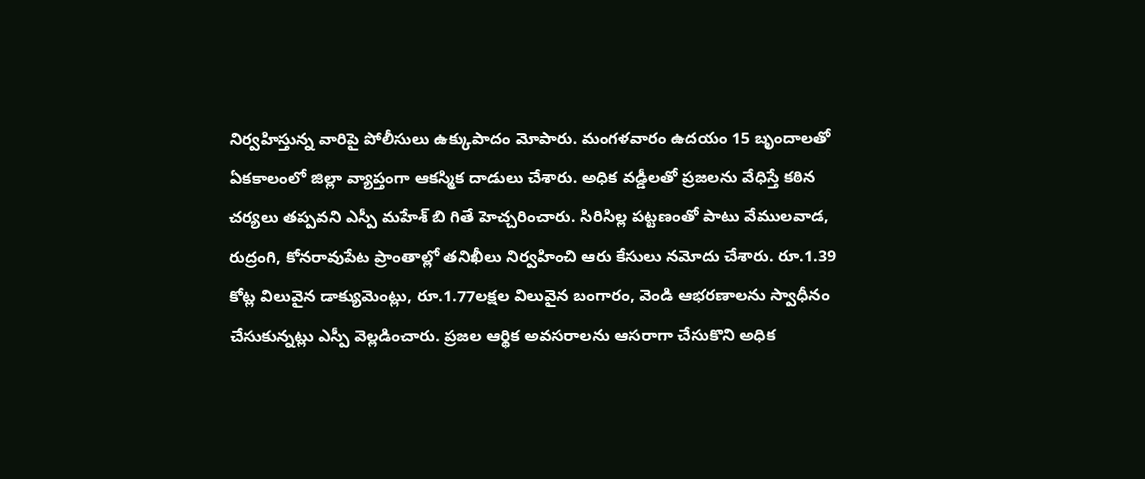నిర్వహిస్తున్న వారిపై పోలీసులు ఉక్కుపాదం మోపారు. మంగళవారం ఉదయం 15 బృందాలతో ఏకకాలంలో జిల్లా వ్యాప్తంగా ఆకస్మిక దాడులు చేశారు. అధిక వడ్డీలతో ప్రజలను వేధిస్తే కఠిన చర్యలు తప్పవని ఎస్పీ మహేశ్‌ బి గితే హెచ్చరించారు. సిరిసిల్ల పట్టణంతో పాటు వేములవాడ, రుద్రంగి, కోనరావుపేట ప్రాంతాల్లో తనిఖీలు నిర్వహించి ఆరు కేసులు నమోదు చేశారు. రూ.1.39 కోట్ల విలువైన డాక్యుమెంట్లు, రూ.1.77లక్షల విలువైన బంగారం, వెండి ఆభరణాలను స్వాధీనం చేసుకున్నట్లు ఎస్పీ వెల్లడించారు. ప్రజల ఆర్థిక అవసరాలను ఆసరాగా చేసుకొని అధిక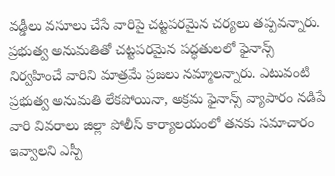వడ్డీలు వసూలు చేసే వారిపై చట్టపరమైన చర్యలు తప్పవన్నారు. ప్రభుత్వ అనుమతితో చట్టపరమైన పద్ధతులలో ఫైనాన్స్‌ నిర్వహించే వారిని మాత్రమే ప్రజలు నమ్మాలన్నారు. ఎటువంటి ప్రభుత్వ అనుమతి లేకపోయినా, అక్రమ ఫైనాన్స్‌ వ్యాపారం నడిపే వారి వివరాలు జిల్లా పోలీస్‌ కార్యాలయంలో తనకు సమాచారం ఇవ్వాలని ఎస్పీ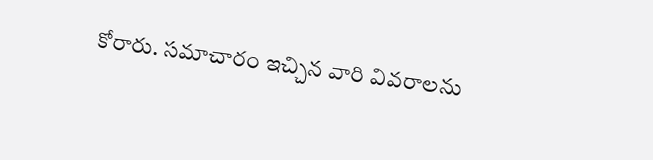కోరారు. సమాచారం ఇచ్చిన వారి వివరాలను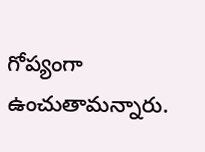గోప్యంగా ఉంచుతామన్నారు.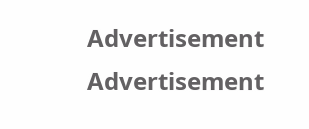Advertisement
Advertisement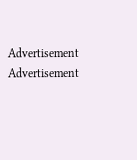Advertisement
Advertisement